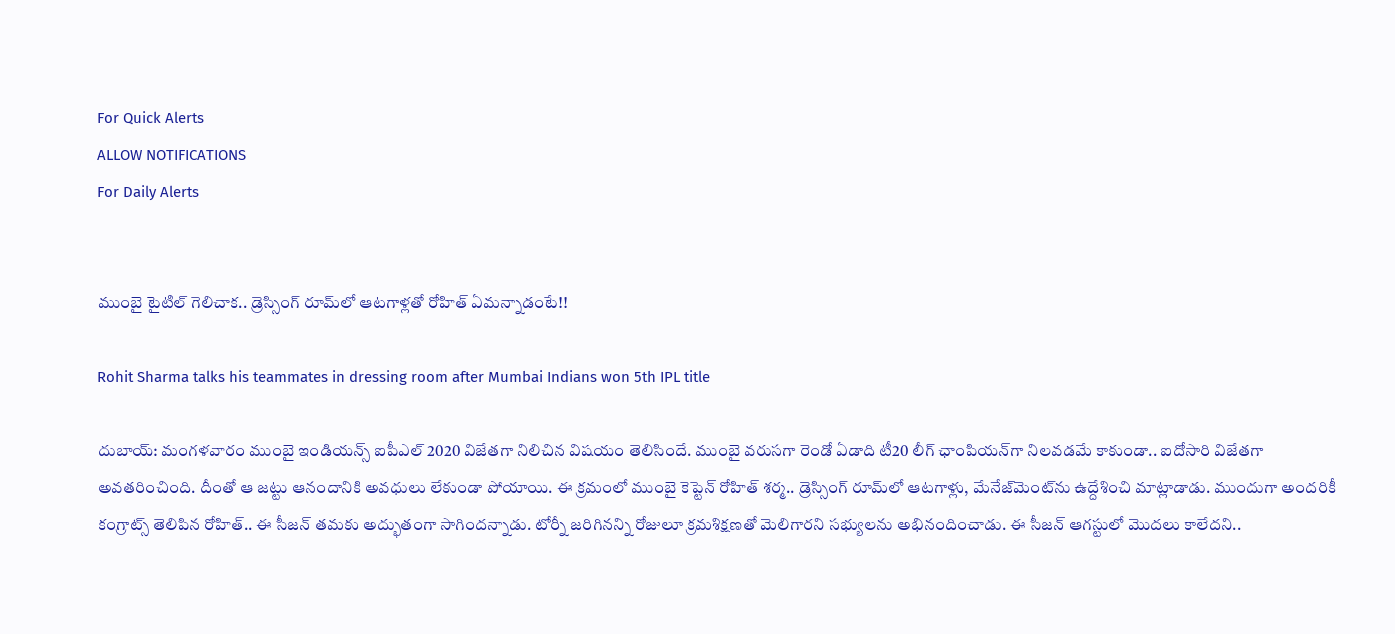For Quick Alerts
ALLOW NOTIFICATIONS
For Daily Alerts


ముంబై టైటిల్ గెలిచాక.. డ్రెస్సింగ్‌ రూమ్‌లో ఆటగాళ్లతో రోహిత్ ఏమన్నాడంటే!!

Rohit Sharma talks his teammates in dressing room after Mumbai Indians won 5th IPL title

దుబాయ్: మంగళవారం ముంబై ఇండియన్స్ ఐపీఎల్ 2020 విజేతగా నిలిచిన విషయం తెలిసిందే. ముంబై వరుసగా రెండో ఏడాది టీ20 లీగ్‌ ఛాంపియన్‌గా నిలవడమే కాకుండా.. ఐదోసారి విజేతగా అవతరించింది. దీంతో ఆ జట్టు ఆనందానికి అవధులు లేకుండా పోయాయి. ఈ క్రమంలో ముంబై కెప్టెన్ రోహిత్ శర్మ.. డ్రెస్సింగ్‌ రూమ్‌లో ఆటగాళ్లు, మేనేజ్‌మెంట్‌ను ఉద్దేశించి మాట్లాడాడు. ముందుగా అందరికీ కంగ్రాట్స్ తెలిపిన రోహిత్.. ఈ సీజన్ తమకు అద్భుతంగా సాగిందన్నాడు. టోర్నీ జరిగినన్ని రోజులూ క్రమశిక్షణతో మెలిగారని సభ్యులను అభినందించాడు. ఈ సీజన్ ఆగస్టులో మొదలు కాలేదని..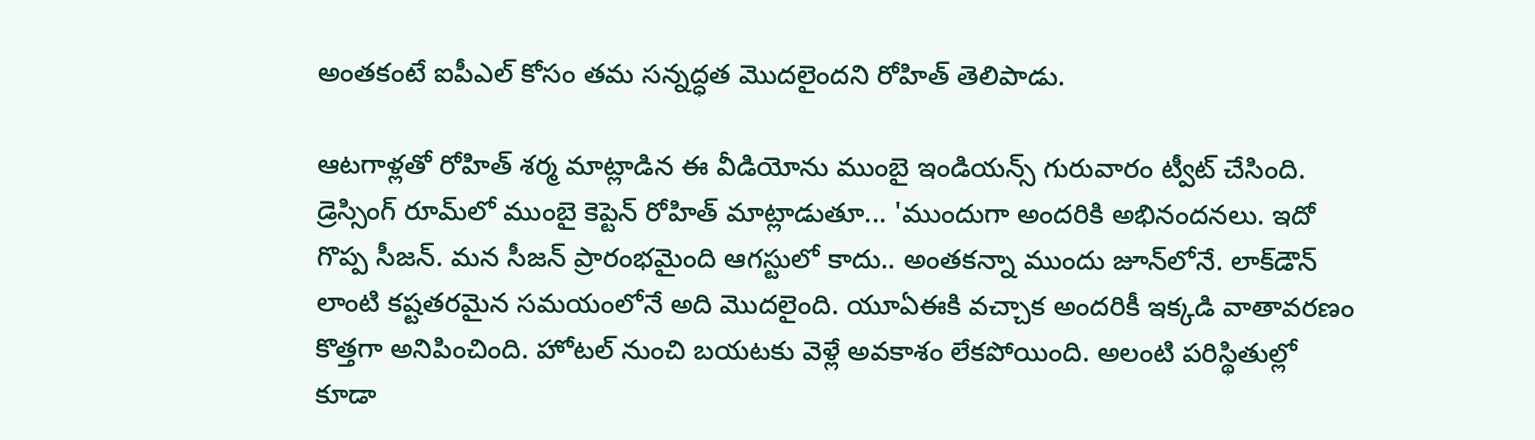అంతకంటే ఐపీఎల్ కోసం తమ సన్నద్ధత మొదలైందని రోహిత్ తెలిపాడు.

ఆటగాళ్లతో రోహిత్ శర్మ మాట్లాడిన ఈ వీడియోను ముంబై ఇండియన్స్ గురువారం ట్వీట్ చేసింది. డ్రెస్సింగ్‌ రూమ్‌లో ముంబై కెప్టెన్ రోహిత్ మాట్లాడుతూ... 'ముందుగా అందరికి అభినందనలు. ఇదో గొప్ప సీజన్‌. మన సీజన్‌ ప్రారంభమైంది ఆగస్టులో కాదు.. అంతకన్నా ముందు జూన్‌లోనే. లాక్‌డౌన్‌ లాంటి కష్టతరమైన సమయంలోనే అది మొదలైంది. యూఏఈకి వచ్చాక అందరికీ ఇక్కడి వాతావరణం కొత్తగా అనిపించింది. హోటల్ నుంచి బయటకు వెళ్లే అవకాశం లేకపోయింది. అలంటి పరిస్థితుల్లో కూడా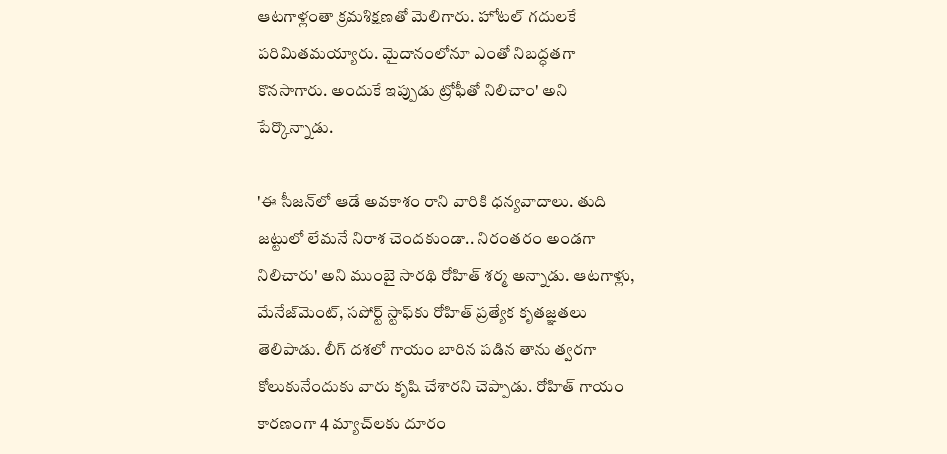ఆటగాళ్లంతా క్రమశిక్షణతో మెలిగారు. హోటల్‌ గదులకే పరిమితమయ్యారు. మైదానంలోనూ ఎంతో నిబద్ధతగా కొనసాగారు. అందుకే ఇప్పుడు ట్రోఫీతో నిలిచాం' అని పేర్కొన్నాడు.

'ఈ సీజన్‌లో ఆడే అవకాశం రాని వారికి ధన్యవాదాలు. తుది జట్టులో లేమనే నిరాశ చెందకుండా.. నిరంతరం అండగా నిలిచారు' అని ముంబై సారథి రోహిత్‌ శర్మ అన్నాడు. ఆటగాళ్లు, మేనేజ్‌మెంట్, సపోర్ట్‌ స్టాఫ్‌కు రోహిత్ ప్రత్యేక కృతజ్ఞతలు తెలిపాడు. లీగ్‌ దశలో గాయం బారిన పడిన తాను త్వరగా కోలుకునేందుకు వారు కృషి చేశారని చెప్పాడు. రోహిత్ గాయం కారణంగా 4 మ్యాచ్‌లకు దూరం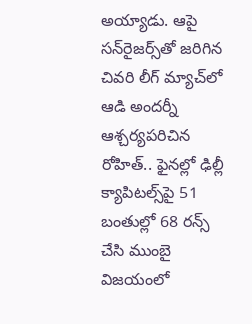అయ్యాడు. ఆపై సన్‌రైజర్స్‌తో జరిగిన చివరి లీగ్ మ్యాచ్‌లో ఆడి అందర్నీ ఆశ్చర్యపరిచిన రోహిత్.. ఫైనల్లో ఢిల్లీ క్యాపిటల్స్‌పై 51 బంతుల్లో 68 రన్స్ చేసి ముంబై విజయంలో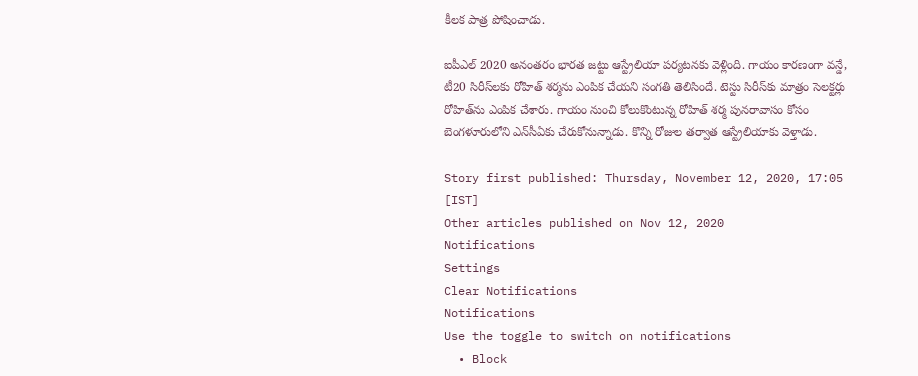కీలక పాత్ర పోషించాడు.

ఐపీఎల్ 2020 అనంతరం భారత జట్టు ఆస్ట్రేలియా పర్యటనకు వెళ్లింది. గాయం కారణంగా వన్డే, టీ20 సిరీస్‌లకు రోహిత్ శర్మ‌ను ఎంపిక చేయని సంగతి తెలిసిందే. టెస్టు సిరీస్‌కు మాత్రం సెలక్టర్లు రోహిత్‌ను ఎంపిక చేశారు. గాయం నుంచి కోలుకొంటున్న రోహిత్‌ శర్మ పునరావాసం కోసం బెంగళూరులోని ఎన్‌సీఏకు చేరుకోనున్నాడు. కొన్ని రోజుల తర్వాత ఆస్ట్రేలియాకు వెళ్తాడు.

Story first published: Thursday, November 12, 2020, 17:05 [IST]
Other articles published on Nov 12, 2020
Notifications
Settings
Clear Notifications
Notifications
Use the toggle to switch on notifications
  • Block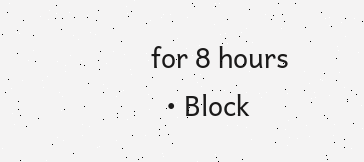for 8 hours
  • Block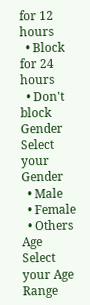for 12 hours
  • Block for 24 hours
  • Don't block
Gender
Select your Gender
  • Male
  • Female
  • Others
Age
Select your Age Range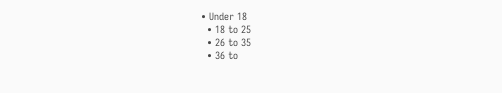• Under 18
  • 18 to 25
  • 26 to 35
  • 36 to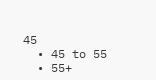45
  • 45 to 55
  • 55+